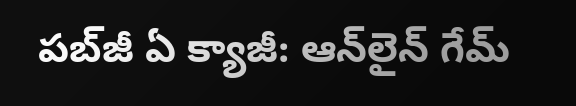పబ్‌జీ ఏ క్యాజీ: ఆన్‌లైన్ గేమ్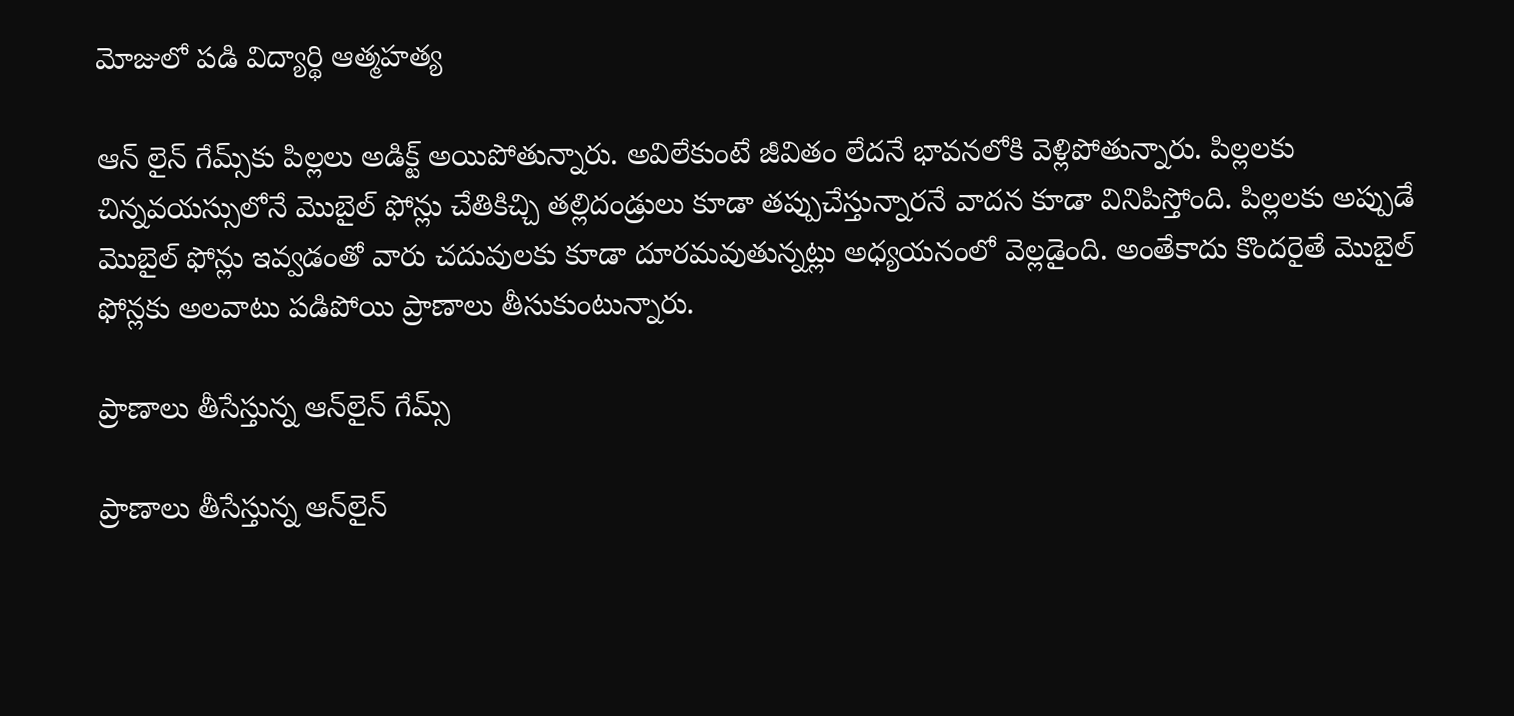మోజులో పడి విద్యార్థి ఆత్మహత్య

ఆన్ లైన్ గేమ్స్‌కు పిల్లలు అడిక్ట్ అయిపోతున్నారు. అవిలేకుంటే జీవితం లేదనే భావనలోకి వెళ్లిపోతున్నారు. పిల్లలకు చిన్నవయస్సులోనే మొబైల్ ఫోన్లు చేతికిచ్చి తల్లిదండ్రులు కూడా తప్పుచేస్తున్నారనే వాదన కూడా వినిపిస్తోంది. పిల్లలకు అప్పుడే మొబైల్ ఫోన్లు ఇవ్వడంతో వారు చదువులకు కూడా దూరమవుతున్నట్లు అధ్యయనంలో వెల్లడైంది. అంతేకాదు కొందరైతే మొబైల్ ఫోన్లకు అలవాటు పడిపోయి ప్రాణాలు తీసుకుంటున్నారు.

ప్రాణాలు తీసేస్తున్న ఆన్‌లైన్ గేమ్స్

ప్రాణాలు తీసేస్తున్న ఆన్‌లైన్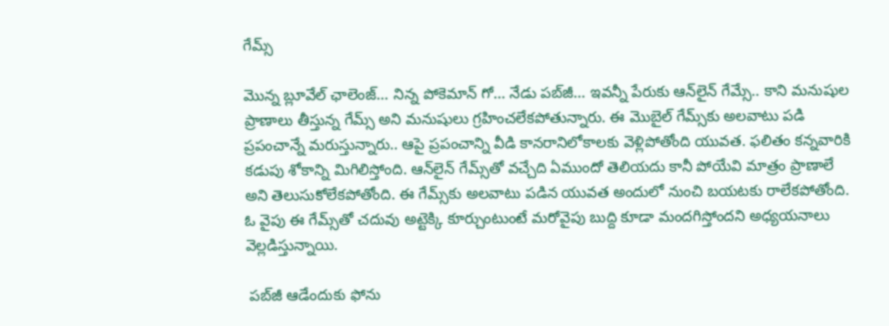గేమ్స్

మొన్న బ్లూవేల్ ఛాలెంజ్... నిన్న పోకెమాన్ గో... నేడు పబ్‌జీ... ఇవన్నీ పేరుకు ఆన్‌లైన్ గేమ్సే.. కాని మనుషుల ప్రాణాలు తీస్తున్న గేమ్స్‌ అని మనుషులు గ్రహించలేకపోతున్నారు. ఈ మొబైల్ గేమ్స్‌కు అలవాటు పడి ప్రపంచాన్నే మరుస్తున్నారు.. ఆపై ప్రపంచాన్ని వీడి కానరానిలోకాలకు వెళ్లిపోతోంది యువత. ఫలితం కన్నవారికి కడుపు శోకాన్ని మిగిలిస్తోంది. ఆన్‌లైన్ గేమ్స్‌తో వచ్చేది ఏముందో తెలియదు కానీ పోయేవి మాత్రం ప్రాణాలే అని తెలుసుకోలేకపోతోంది. ఈ గేమ్స్‌కు అలవాటు పడిన యువత అందులో నుంచి బయటకు రాలేకపోతోంది. ఓ వైపు ఈ గేమ్స్‌తో చదువు అట్టెక్కి కూర్చుంటుంటే మరోవైపు బుద్ది కూడా మందగిస్తోందని అధ్యయనాలు వెల్లడిస్తున్నాయి.

 పబ్‌జీ ఆడేందుకు ఫోను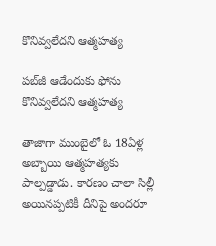కొనివ్వలేదని ఆత్మహత్య

పబ్‌జీ ఆడేందుకు ఫోను కొనివ్వలేదని ఆత్మహత్య

తాజాగా ముంబైలో ఓ 18ఏళ్ల అబ్బాయి ఆత్మహత్యకు పాల్పడ్డాడు. కారణం చాలా సిల్లీ అయినప్పటికీ దీనిపై అందరూ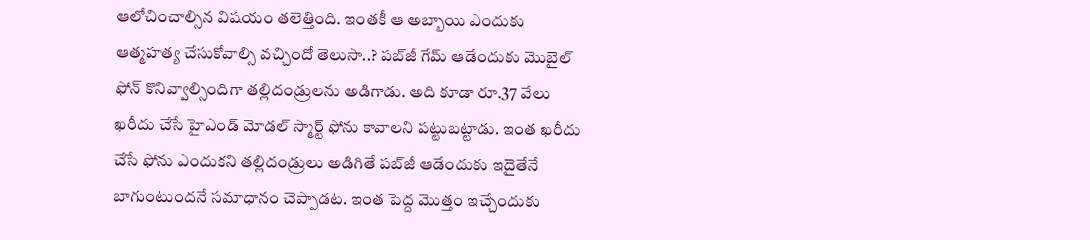ఆలోచించాల్సిన విషయం తలెత్తింది. ఇంతకీ ఆ అబ్బాయి ఎందుకు ఆత్మహత్య చేసుకోవాల్సి వచ్చిందో తెలుసా..? పబ్‌జీ గేమ్ ఆడేందుకు మొబైల్ ఫోన్ కొనివ్వాల్సిందిగా తల్లిదండ్రులను అడిగాడు. అది కూడా రూ.37 వేలు ఖరీదు చేసే హైఎండ్ మోడల్ స్మార్ట్ ఫోను కావాలని పట్టుబట్టాడు. ఇంత ఖరీదు చేసే ఫోను ఎందుకని తల్లిదండ్రులు అడిగితే పబ్‌జీ ఆడేందుకు ఇదైతేనే బాగుంటుందనే సమాధానం చెప్పాడట. ఇంత పెద్ద మొత్తం ఇచ్చేందుకు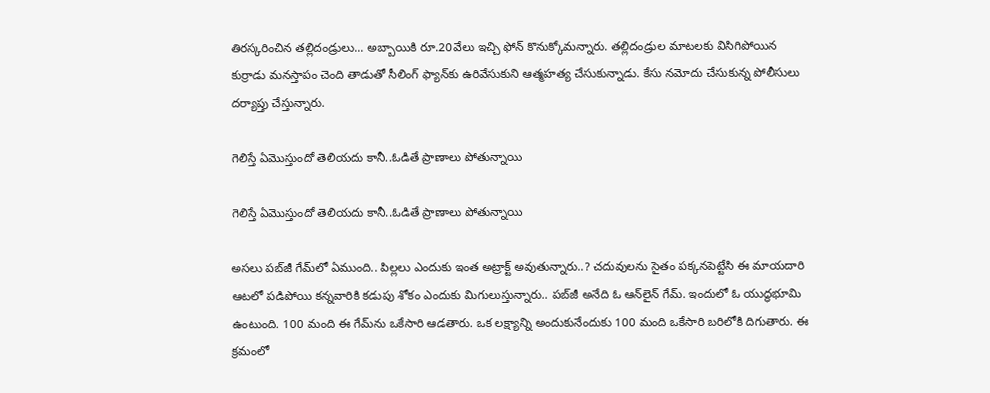తిరస్కరించిన తల్లిదండ్రులు... అబ్బాయికి రూ.20వేలు ఇచ్చి ఫోన్ కొనుక్కోమన్నారు. తల్లిదండ్రుల మాటలకు విసిగిపోయిన కుర్రాడు మనస్తాపం చెంది తాడుతో సీలింగ్ ఫ్యాన్‌కు ఉరివేసుకుని ఆత్మహత్య చేసుకున్నాడు. కేసు నమోదు చేసుకున్న పోలీసులు దర్యాప్తు చేస్తున్నారు.

గెలిస్తే ఏమొస్తుందో తెలియదు కానీ..ఓడితే ప్రాణాలు పోతున్నాయి

గెలిస్తే ఏమొస్తుందో తెలియదు కానీ..ఓడితే ప్రాణాలు పోతున్నాయి

అసలు పబ్‌జీ గేమ్‌లో ఏముంది.. పిల్లలు ఎందుకు ఇంత అట్రాక్ట్ అవుతున్నారు..? చదువులను సైతం పక్కనపెట్టేసి ఈ మాయదారి ఆటలో పడిపోయి కన్నవారికి కడుపు శోకం ఎందుకు మిగులుస్తున్నారు.. పబ్‌జీ అనేది ఓ ఆన్‌లైన్ గేమ్. ఇందులో ఓ యుద్ధభూమి ఉంటుంది. 100 మంది ఈ గేమ్‌ను ఒకేసారి ఆడతారు. ఒక లక్ష్యాన్ని అందుకునేందుకు 100 మంది ఒకేసారి బరిలోకి దిగుతారు. ఈ క్రమంలో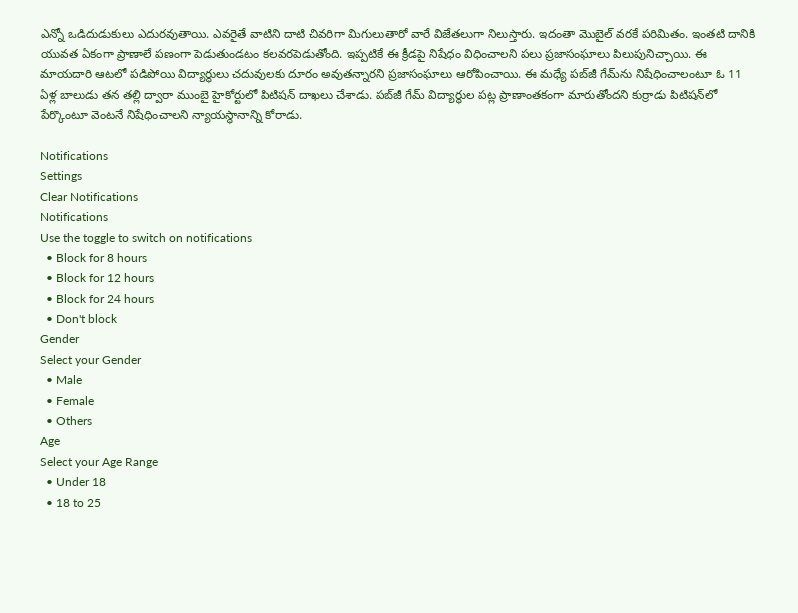ఎన్నో ఒడిదుడుకులు ఎదురవుతాయి. ఎవరైతే వాటిని దాటి చివరిగా మిగులుతారో వారే విజేతలుగా నిలుస్తారు. ఇదంతా మొబైల్ వరకే పరిమితం. ఇంతటి దానికి యువత ఏకంగా ప్రాణాలే పణంగా పెడుతుండటం కలవరపెడుతోంది. ఇప్పటికే ఈ క్రీడపై నిషేధం విధించాలని పలు ప్రజాసంఘాలు పిలుపునిచ్చాయి. ఈ మాయదారి ఆటలో పడిపోయి విద్యార్థులు చదువులకు దూరం అవుతన్నారని ప్రజాసంఘాలు ఆరోపించాయి. ఈ మధ్యే పబ్‌జీ గేమ్‌ను నిషేధించాలంటూ ఓ 11 ఏళ్ల బాలుడు తన తల్లి ద్వారా ముంబై హైకోర్టులో పిటిషన్ దాఖలు చేశాడు. పబ్‌జీ గేమ్ విద్యార్థుల పట్ల ప్రాణాంతకంగా మారుతోందని కుర్రాడు పిటిషన్‌లో పేర్కొంటూ వెంటనే నిషేధించాలని న్యాయస్థానాన్ని కోరాడు.

Notifications
Settings
Clear Notifications
Notifications
Use the toggle to switch on notifications
  • Block for 8 hours
  • Block for 12 hours
  • Block for 24 hours
  • Don't block
Gender
Select your Gender
  • Male
  • Female
  • Others
Age
Select your Age Range
  • Under 18
  • 18 to 25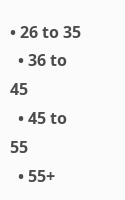• 26 to 35
  • 36 to 45
  • 45 to 55
  • 55+